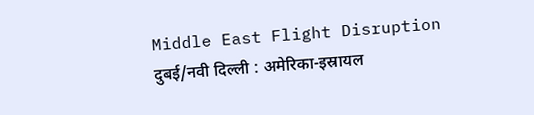Middle East Flight Disruption
दुबई/नवी दिल्ली : अमेरिका-इस्रायल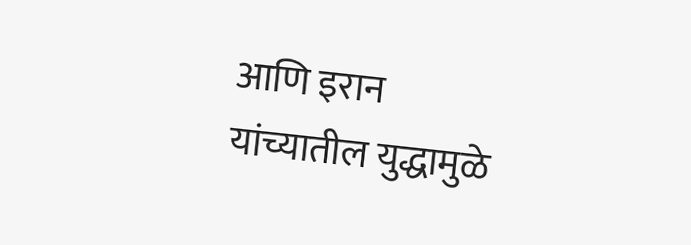आणि इरान यांच्यातील युद्धामुळे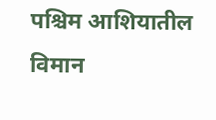पश्चिम आशियातील विमान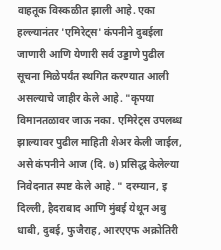वाहतूक विस्कळीत झाली आहे. एका हल्ल्यानंतर 'एमिरेट्स' कंपनीने दुबईला जाणारी आणि येणारी सर्व उड्डाणे पुढील सूचना मिळेपर्यंत स्थगित करण्यात आली असल्याचे जाहीर केले आहे. "कृपया विमानतळावर जाऊ नका. एमिरेट्स उपलब्ध झाल्यावर पुढील माहिती शेअर केली जाईल, असे कंपनीने आज (दि. ७) प्रसिद्ध केलेल्या निवेदनात स्पष्ट केले आहे. " दरम्यान, इ दिल्ली, हैदराबाद आणि मुंबई येथून अबु धाबी, दुबई, फुजैराह, आरएएफ अक्रोतिरी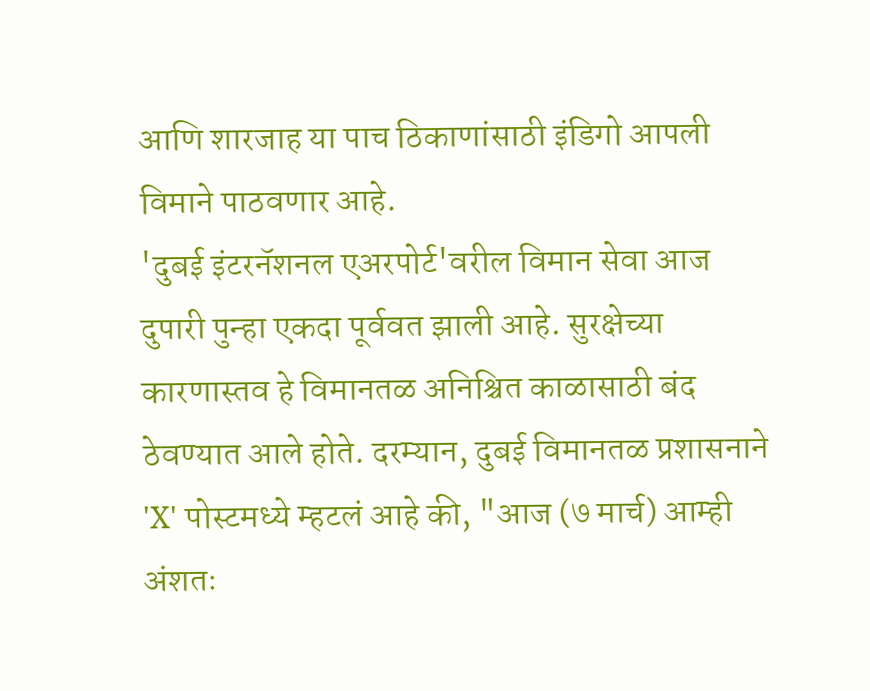आणि शारजाह या पाच ठिकाणांसाठी इंडिगो आपली विमाने पाठवणार आहे.
'दुबई इंटरनॅशनल एअरपोर्ट'वरील विमान सेवा आज दुपारी पुन्हा एकदा पूर्ववत झाली आहे. सुरक्षेच्या कारणास्तव हे विमानतळ अनिश्चित काळासाठी बंद ठेवण्यात आले होते. दरम्यान, दुबई विमानतळ प्रशासनाने 'X' पोस्टमध्ये म्हटलं आहे की, "आज (७ मार्च) आम्ही अंशतः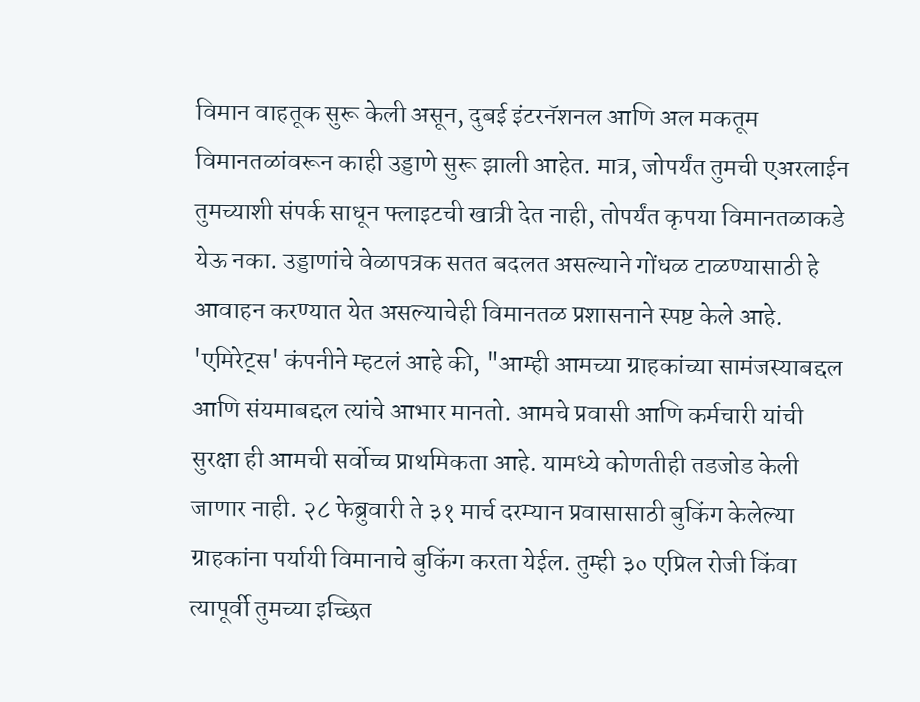विमान वाहतूक सुरू केली असून, दुबई इंटरनॅशनल आणि अल मकतूम विमानतळांवरून काही उड्डाणे सुरू झाली आहेत. मात्र, जोपर्यंत तुमची एअरलाईन तुमच्याशी संपर्क साधून फ्लाइटची खात्री देत नाही, तोपर्यंत कृपया विमानतळाकडे येऊ नका. उड्डाणांचे वेळापत्रक सतत बदलत असल्याने गोंधळ टाळण्यासाठी हे आवाहन करण्यात येत असल्याचेही विमानतळ प्रशासनाने स्पष्ट केले आहे.
'एमिरेट्स' कंपनीने म्हटलं आहे की, "आम्ही आमच्या ग्राहकांच्या सामंजस्याबद्दल आणि संयमाबद्दल त्यांचे आभार मानतो. आमचे प्रवासी आणि कर्मचारी यांची सुरक्षा ही आमची सर्वोच्च प्राथमिकता आहे. यामध्ये कोणतीही तडजोड केली जाणार नाही. २८ फेब्रुवारी ते ३१ मार्च दरम्यान प्रवासासाठी बुकिंग केलेल्या ग्राहकांना पर्यायी विमानाचे बुकिंग करता येईल. तुम्ही ३० एप्रिल रोजी किंवा त्यापूर्वी तुमच्या इच्छित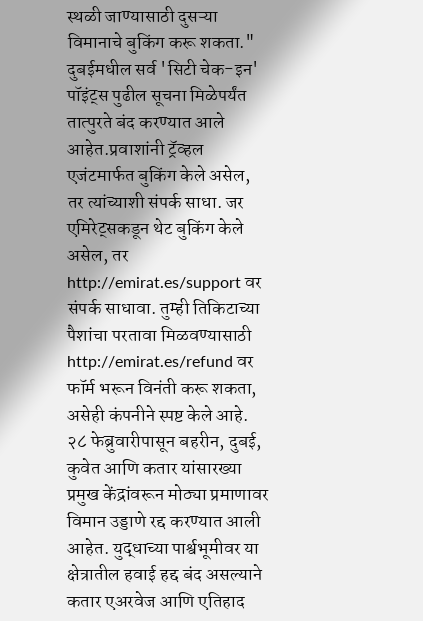स्थळी जाण्यासाठी दुसऱ्या विमानाचे बुकिंग करू शकता."
दुबईमधील सर्व 'सिटी चेक-इन' पॉइंट्स पुढील सूचना मिळेपर्यंत तात्पुरते बंद करण्यात आले आहेत.प्रवाशांनी ट्रॅव्हल एजंटमार्फत बुकिंग केले असेल, तर त्यांच्याशी संपर्क साधा. जर एमिरेट्सकडून थेट बुकिंग केले असेल, तर http://emirat.es/support वर संपर्क साधावा. तुम्ही तिकिटाच्या पैशांचा परतावा मिळवण्यासाठी http://emirat.es/refund वर फॉर्म भरून विनंती करू शकता, असेही कंपनीने स्पष्ट केले आहे.
२८ फेब्रुवारीपासून बहरीन, दुबई, कुवेत आणि कतार यांसारख्या प्रमुख केंद्रांवरून मोठ्या प्रमाणावर विमान उड्डाणे रद्द करण्यात आली आहेत. युद्धाच्या पार्श्वभूमीवर या क्षेत्रातील हवाई हद्द बंद असल्याने कतार एअरवेज आणि एतिहाद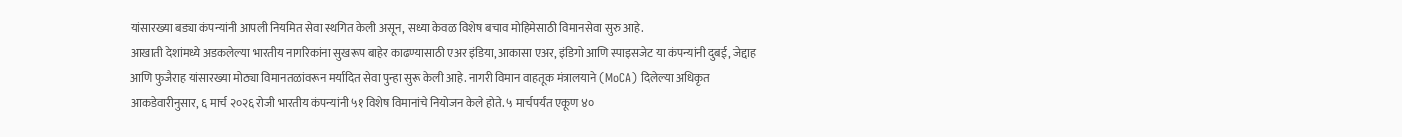यांसारख्या बड्या कंपन्यांनी आपली नियमित सेवा स्थगित केली असून, सध्या केवळ विशेष बचाव मोहिमेसाठी विमानसेवा सुरु आहे.
आखाती देशांमध्ये अडकलेल्या भारतीय नागरिकांना सुखरूप बाहेर काढण्यासाठी एअर इंडिया, आकासा एअर, इंडिगो आणि स्पाइसजेट या कंपन्यांनी दुबई, जेद्दाह आणि फुजैराह यांसारख्या मोठ्या विमानतळांवरून मर्यादित सेवा पुन्हा सुरू केली आहे. नागरी विमान वाहतूक मंत्रालयाने (MoCA) दिलेल्या अधिकृत आकडेवारीनुसार, ६ मार्च २०२६ रोजी भारतीय कंपन्यांनी ५१ विशेष विमानांचे नियोजन केले होते. ५ मार्चपर्यंत एकूण ४०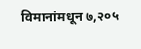विमानांमधून ७,२०५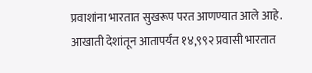प्रवाशांना भारतात सुखरूप परत आणण्यात आले आहे. आखाती देशांतून आतापर्यंत १४,९९२ प्रवासी भारतात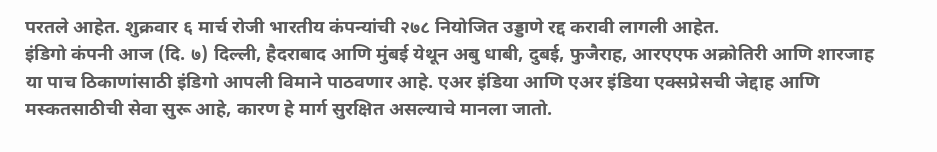परतले आहेत. शुक्रवार ६ मार्च रोजी भारतीय कंपन्यांची २७८ नियोजित उड्डाणे रद्द करावी लागली आहेत.
इंडिगो कंपनी आज (दि. ७) दिल्ली, हैदराबाद आणि मुंबई येथून अबु धाबी, दुबई, फुजैराह, आरएएफ अक्रोतिरी आणि शारजाह या पाच ठिकाणांसाठी इंडिगो आपली विमाने पाठवणार आहे. एअर इंडिया आणि एअर इंडिया एक्सप्रेसची जेद्दाह आणि मस्कतसाठीची सेवा सुरू आहे, कारण हे मार्ग सुरक्षित असल्याचे मानला जातो.